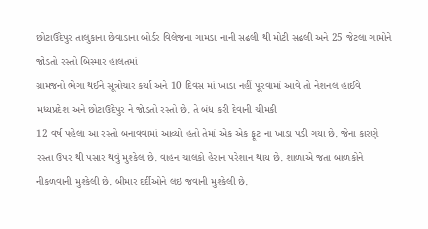છોટાઉદેપુર તાલુકાના છેવાડાના બોર્ડર વિલેજના ગામડા નાની સઢલી થી મોટી સઢલી અને 25 જેટલા ગામોને જોડતો રસ્તો બિસ્માર હાલતમાં
ગ્રામજનો ભેગા થઈને સૂત્રોચાર કર્યા અને 10 દિવસ માં ખાડા નહીં પૂરવામાં આવે તો નેશનલ હાઈવે મધ્યપ્રદેશ અને છોટાઉદેપુર ને જોડતો રસ્તો છે. તે બંધ કરી દેવાની ચીમકી
12 વર્ષ પહેલા આ રસ્તો બનાવવામાં આવ્યો હતો તેમાં એક એક ફૂટ ના ખાડા પડી ગયા છે. જેના કારણે રસ્તા ઉપર થી પસાર થવું મુશ્કેલ છે. વાહન ચાલકો હેરાન પરેશાન થાય છે. શાળાએ જતા બાળકોને નીકળવાની મુશ્કેલી છે. બીમાર દર્દીઓને લઇ જવાની મુશ્કેલી છે.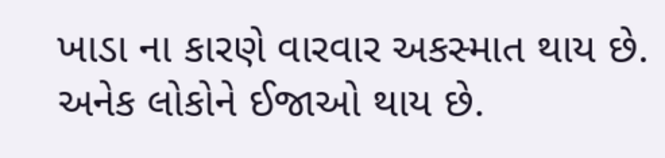ખાડા ના કારણે વારવાર અકસ્માત થાય છે. અનેક લોકોને ઈજાઓ થાય છે.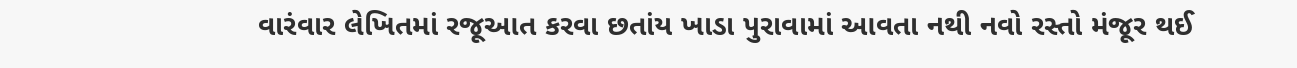વારંવાર લેખિતમાં રજૂઆત કરવા છતાંય ખાડા પુરાવામાં આવતા નથી નવો રસ્તો મંજૂર થઈ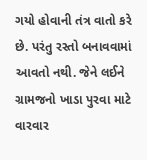ગયો હોવાની તંત્ર વાતો કરે છે. પરંતુ રસ્તો બનાવવામાં આવતો નથી. જેને લઈને ગ્રામજનો ખાડા પુરવા માટે વારવાર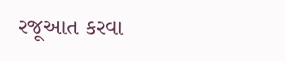રજૂઆત કરવા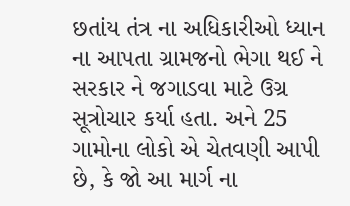છતાંય તંત્ર ના અધિકારીઓ ધ્યાન ના આપતા ગ્રામજનો ભેગા થઈ ને સરકાર ને જગાડવા માટે ઉગ્ર સૂત્રોચાર કર્યા હતા. અને 25 ગામોના લોકો એ ચેતવણી આપી છે, કે જો આ માર્ગ ના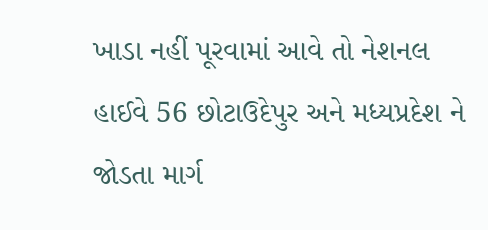ખાડા નહીં પૂરવામાં આવે તો નેશનલ હાઈવે 56 છોટાઉદેપુર અને મધ્યપ્રદેશ ને જોડતા માર્ગ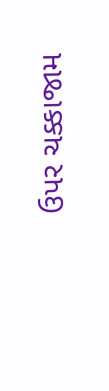ઉપર ચક્કાજામ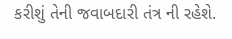કરીશું તેની જવાબદારી તંત્ર ની રહેશે.